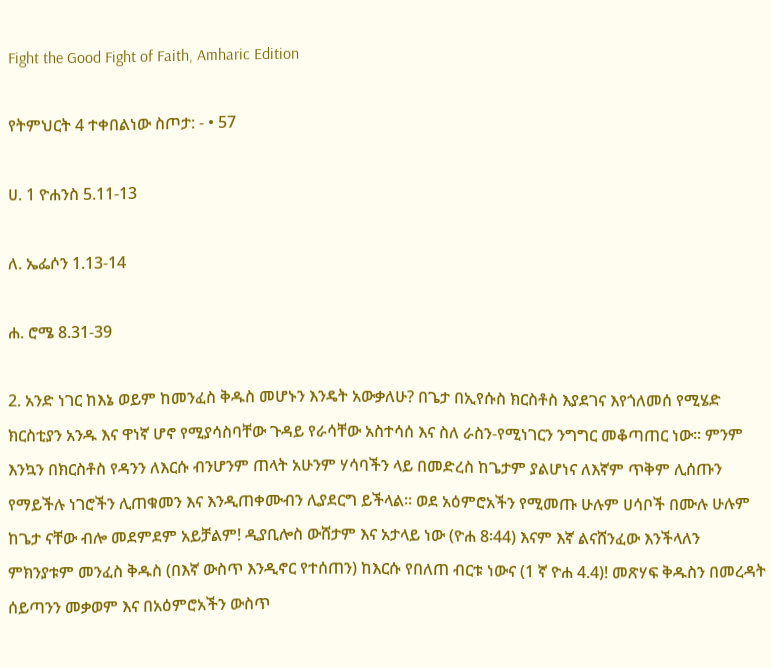Fight the Good Fight of Faith, Amharic Edition

የትምህርት 4 ተቀበልነው ስጦታ: - • 57

ሀ. 1 ዮሐንስ 5.11-13

ለ. ኤፌሶን 1.13-14

ሐ. ሮሜ 8.31-39

2. አንድ ነገር ከእኔ ወይም ከመንፈስ ቅዱስ መሆኑን እንዴት አውቃለሁ? በጌታ በኢየሱስ ክርስቶስ እያደገና እየጎለመሰ የሚሄድ ክርስቲያን አንዱ እና ዋነኛ ሆኖ የሚያሳስባቸው ጉዳይ የራሳቸው አስተሳሰ እና ስለ ራስን-የሚነገርን ንግግር መቆጣጠር ነው። ምንም እንኳን በክርስቶስ የዳንን ለእርሱ ብንሆንም ጠላት አሁንም ሃሳባችን ላይ በመድረስ ከጌታም ያልሆነና ለእኛም ጥቅም ሊሰጡን የማይችሉ ነገሮችን ሊጠቁመን እና እንዲጠቀሙብን ሊያደርግ ይችላል። ወደ አዕምሮአችን የሚመጡ ሁሉም ሀሳቦች በሙሉ ሁሉም ከጌታ ናቸው ብሎ መደምደም አይቻልም! ዲያቢሎስ ውሸታም እና አታላይ ነው (ዮሐ 8፡44) እናም እኛ ልናሸንፈው እንችላለን ምክንያቱም መንፈስ ቅዱስ (በእኛ ውስጥ እንዲኖር የተሰጠን) ከእርሱ የበለጠ ብርቱ ነውና (1 ኛ ዮሐ 4.4)! መጽሃፍ ቅዱስን በመረዳት ሰይጣንን መቃወም እና በአዕምሮአችን ውስጥ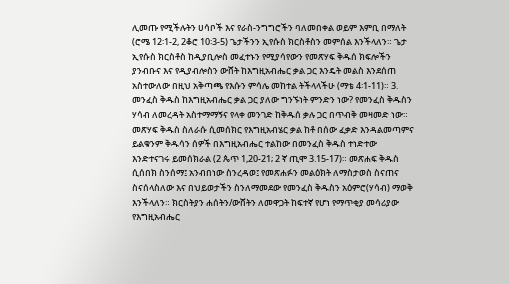ሊመጡ የሚችሉትን ሀሳቦች እና የራስ-ንግግሮችን ባለመበቀል ወይም እምቢ በማለት (ሮሜ 12፡1-2, 2ቆሮ 10፡3-5) ጌታችንን ኢየሱስ ክርስቶስን መምሰል እንችላለን። ጌታ ኢየሱስ ክርስቶስ ከዲያቢሎስ መፈተኑን የሚያሳየውን የመጽሃፍ ቅዱሰ ክፍሎችን ያንብቡና እና የዲያብሎስን ውሸት ከእግዚአብሔር ቃል ጋር እንዴት መልስ እንደሰጠ አስተውለው በዚህ አቅጣጫ የእሱን ምሳሌ መከተል ትችላላችሁ (ማቴ 4፡1-11)። 3. መንፈስ ቅዱስ ከእግዚአብሔር ቃል ጋር ያለው ግንኙነት ምንድን ነው? የመንፈስ ቅዱስን ሃሳብ ለመረዳት አስተማማኝና የላቀ መንገድ ከቅዱሰ ቃሉ ጋር በጥብቅ መዛመድ ነው። መጽሃፍ ቅዱስ ስለራሱ ሲመሰክር የእግዚአብሄር ቃል ከቶ በሰው ፈቃድ እንዳልመጣምና ይልቁንም ቅዱሳን ሰዎች በእግዚአብሔር ተልከው በመንፈስ ቅዱስ ተነድተው እንድተናገሩ ይመሰክራል (2 ጴጥ 1,20-21; 2 ኛ ጢሞ 3.15-17)። መጽሐፍ ቅዱስ ሲሰበክ ስንሰማ፤ አንብበነው ስንረዳወ፤ የመጽሐፉን መልዕክት ለማስታወስ ስናጠና ስናሰላስለው እና በህይወታችን ስንለማመደው የመንፈስ ቅዱስን አዕምሮ(ሃሳብ) ማወቅ እንችላለን። ክርስትያን ሐሰትን/ውሸትን ለመዋጋት ከፍተኛ የሆነ የማጥቂያ መሳሪያው የእግዚአብሔር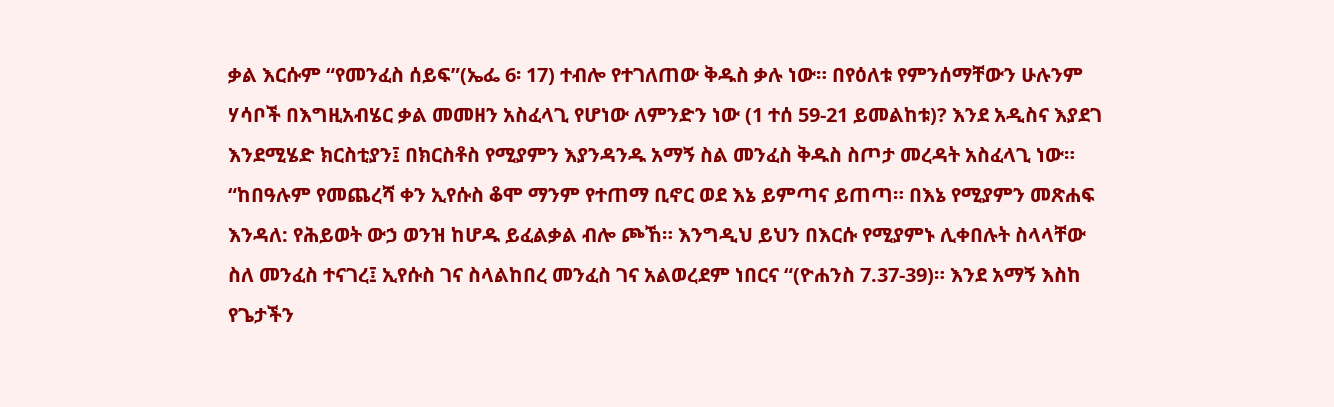ቃል እርሱም “የመንፈስ ሰይፍ”(ኤፌ 6፡ 17) ተብሎ የተገለጠው ቅዱስ ቃሉ ነው። በየዕለቱ የምንሰማቸውን ሁሉንም ሃሳቦች በእግዚአብሄር ቃል መመዘን አስፈላጊ የሆነው ለምንድን ነው (1 ተሰ 59-21 ይመልከቱ)? እንደ አዲስና እያደገ እንደሚሄድ ክርስቲያን፤ በክርስቶስ የሚያምን እያንዳንዱ አማኝ ስል መንፈስ ቅዱስ ስጦታ መረዳት አስፈላጊ ነው። “ከበዓሉም የመጨረሻ ቀን ኢየሱስ ቆሞ ማንም የተጠማ ቢኖር ወደ እኔ ይምጣና ይጠጣ። በእኔ የሚያምን መጽሐፍ እንዳለ: የሕይወት ውኃ ወንዝ ከሆዱ ይፈልቃል ብሎ ጮኸ። እንግዲህ ይህን በእርሱ የሚያምኑ ሊቀበሉት ስላላቸው ስለ መንፈስ ተናገረ፤ ኢየሱስ ገና ስላልከበረ መንፈስ ገና አልወረደም ነበርና “(ዮሐንስ 7.37-39)። እንደ አማኝ እስከ የጌታችን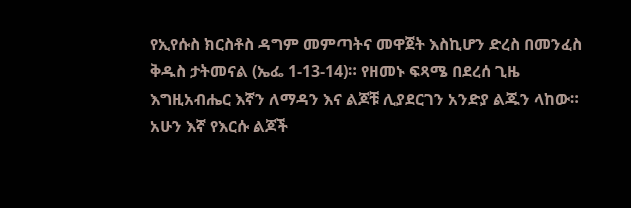የኢየሱስ ክርስቶስ ዳግም መምጣትና መዋጀት እስኪሆን ድረስ በመንፈስ ቅዱስ ታትመናል (ኤፌ 1-13-14)። የዘመኑ ፍጻሜ በደረሰ ጊዜ እግዚአብሔር እኛን ለማዳን እና ልጆቹ ሊያደርገን አንድያ ልጁን ላከው። አሁን እኛ የእርሱ ልጆች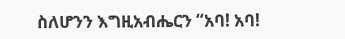ስለሆንን እግዚአብሔርን “አባ! አባ!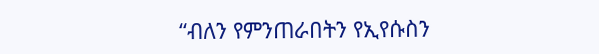“ብለን የምንጠራበትን የኢየሱስን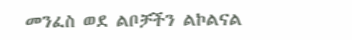መንፈስ ወደ ልቦቻችን ልኮልናል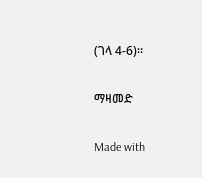(ገላ 4-6)።

ማዛመድ

Made with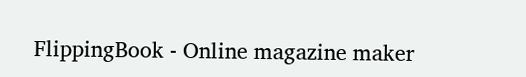FlippingBook - Online magazine maker